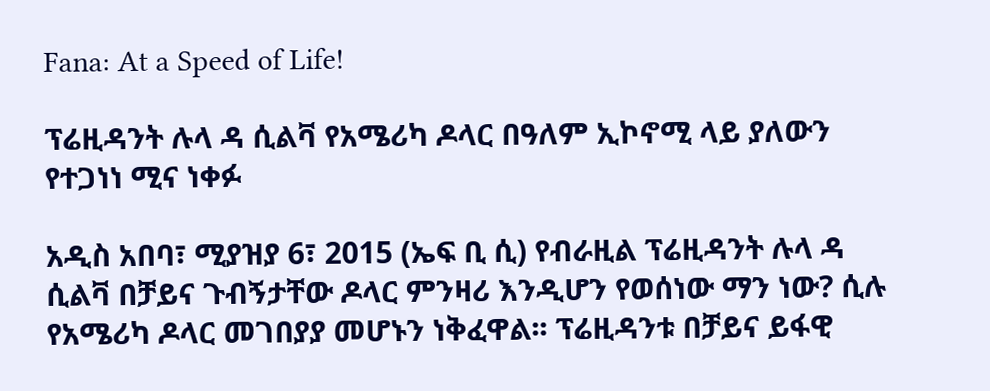Fana: At a Speed of Life!

ፕሬዚዳንት ሉላ ዳ ሲልቫ የአሜሪካ ዶላር በዓለም ኢኮኖሚ ላይ ያለውን የተጋነነ ሚና ነቀፉ

አዲስ አበባ፣ ሚያዝያ 6፣ 2015 (ኤፍ ቢ ሲ) የብራዚል ፕሬዚዳንት ሉላ ዳ ሲልቫ በቻይና ጉብኝታቸው ዶላር ምንዛሪ እንዲሆን የወሰነው ማን ነው? ሲሉ  የአሜሪካ ዶላር መገበያያ መሆኑን ነቅፈዋል፡፡ ፕሬዚዳንቱ በቻይና ይፋዊ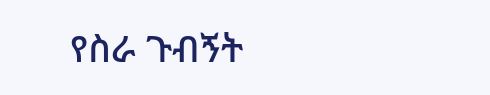የስራ ጉብኝት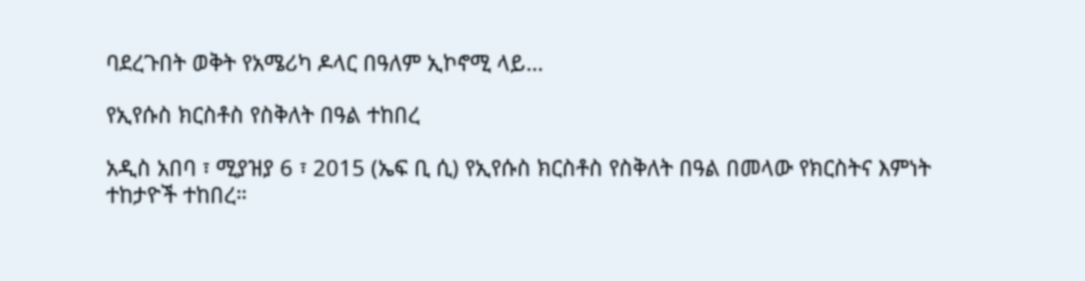ባደረጉበት ወቅት የአሜሪካ ዶላር በዓለም ኢኮኖሚ ላይ…

የኢየሱስ ክርስቶስ የስቅለት በዓል ተከበረ

አዲስ አበባ ፣ ሚያዝያ 6 ፣ 2015 (ኤፍ ቢ ሲ) የኢየሱስ ክርስቶስ የስቅለት በዓል በመላው የክርስትና እምነት ተከታዮች ተከበረ።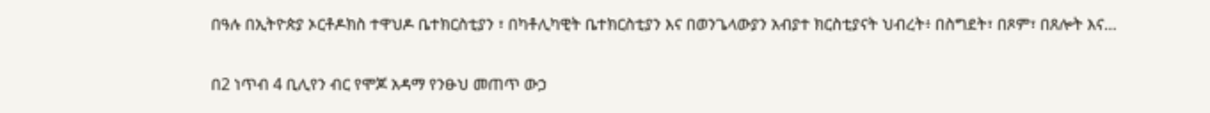በዓሉ በኢትዮጵያ ኦርቶዶክስ ተዋህዶ ቤተክርስቲያን ፣ በካቶሊካዊት ቤተክርስቲያን እና በወንጌላውያን አብያተ ክርስቲያናት ህብረት፥ በስግደት፣ በጾም፣ በጸሎት እና…

በ2 ነጥብ 4 ቢሊየን ብር የሞጆ አዳማ የንፁህ መጠጥ ውኃ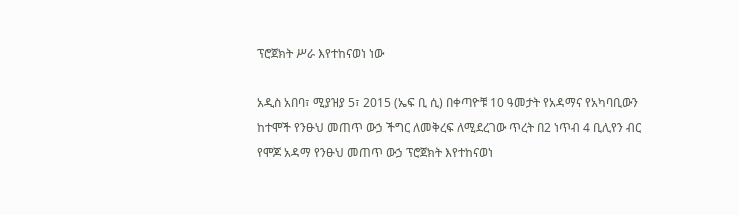ፕሮጀክት ሥራ እየተከናወነ ነው

አዲስ አበባ፣ ሚያዝያ 5፣ 2015 (ኤፍ ቢ ሲ) በቀጣዮቹ 10 ዓመታት የአዳማና የአካባቢውን ከተሞች የንፁህ መጠጥ ውኃ ችግር ለመቅረፍ ለሚደረገው ጥረት በ2 ነጥብ 4 ቢሊየን ብር የሞጆ አዳማ የንፁህ መጠጥ ውኃ ፕሮጀክት እየተከናወነ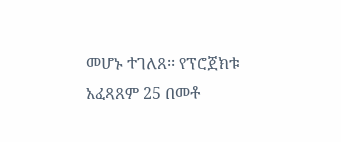መሆኑ ተገለጸ፡፡ የፕሮጀክቱ አፈጻጸም 25 በመቶ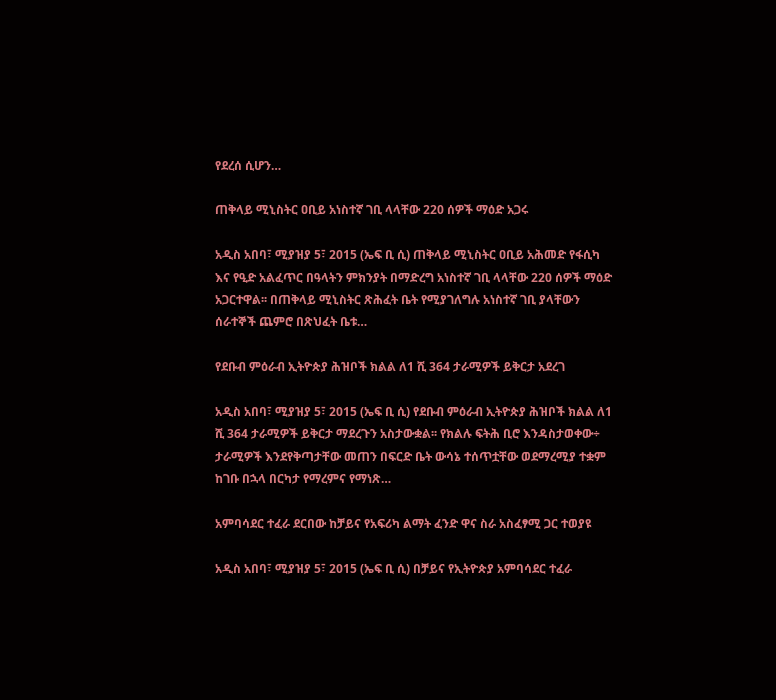የደረሰ ሲሆን…

ጠቅላይ ሚኒስትር ዐቢይ አነስተኛ ገቢ ላላቸው 220 ሰዎች ማዕድ አጋሩ

አዲስ አበባ፣ ሚያዝያ 5፣ 2015 (ኤፍ ቢ ሲ) ጠቅላይ ሚኒስትር ዐቢይ አሕመድ የፋሲካ እና የዒድ አልፈጥር በዓላትን ምክንያት በማድረግ አነስተኛ ገቢ ላላቸው 220 ሰዎች ማዕድ አጋርተዋል፡፡ በጠቅላይ ሚኒስትር ጽሕፈት ቤት የሚያገለግሉ አነስተኛ ገቢ ያላቸውን ሰራተኞች ጨምሮ በጽህፈት ቤቱ…

የደቡብ ምዕራብ ኢትዮጵያ ሕዝቦች ክልል ለ1 ሺ 364 ታራሚዎች ይቅርታ አደረገ

አዲስ አበባ፣ ሚያዝያ 5፣ 2015 (ኤፍ ቢ ሲ) የደቡብ ምዕራብ ኢትዮጵያ ሕዝቦች ክልል ለ1 ሺ 364 ታራሚዎች ይቅርታ ማደረጉን አስታውቋል፡፡ የክልሉ ፍትሕ ቢሮ እንዳስታወቀው÷ ታራሚዎች እንደየቅጣታቸው መጠን በፍርድ ቤት ውሳኔ ተሰጥቷቸው ወደማረሚያ ተቋም ከገቡ በኋላ በርካታ የማረምና የማነጽ…

አምባሳደር ተፈራ ደርበው ከቻይና የአፍሪካ ልማት ፈንድ ዋና ስራ አስፈፃሚ ጋር ተወያዩ

አዲስ አበባ፣ ሚያዝያ 5፣ 2015 (ኤፍ ቢ ሲ) በቻይና የኢትዮጵያ አምባሳደር ተፈራ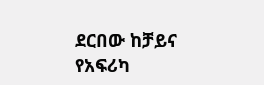ደርበው ከቻይና የአፍሪካ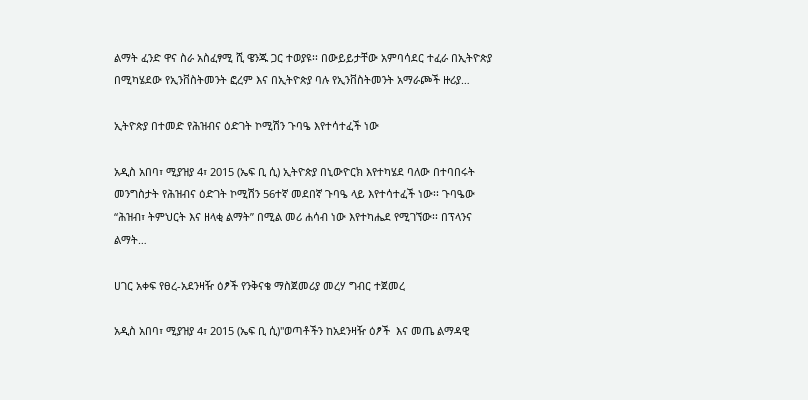ልማት ፈንድ ዋና ስራ አስፈፃሚ ሺ ዌንጁ ጋር ተወያዩ፡፡ በውይይታቸው አምባሳደር ተፈራ በኢትዮጵያ በሚካሄደው የኢንቨስትመንት ፎረም እና በኢትዮጵያ ባሉ የኢንቨስትመንት አማራጮች ዙሪያ…

ኢትዮጵያ በተመድ የሕዝብና ዕድገት ኮሚሽን ጉባዔ እየተሳተፈች ነው

አዲስ አበባ፣ ሚያዝያ 4፣ 2015 (ኤፍ ቢ ሲ) ኢትዮጵያ በኒውዮርክ እየተካሄደ ባለው በተባበሩት መንግስታት የሕዝብና ዕድገት ኮሚሽን 56ተኛ መደበኛ ጉባዔ ላይ እየተሳተፈች ነው፡፡ ጉባዔው “ሕዝብ፣ ትምህርት እና ዘላቂ ልማት” በሚል መሪ ሐሳብ ነው እየተካሔደ የሚገኘው፡፡ በፕላንና ልማት…

ሀገር አቀፍ የፀረ-አደንዛዥ ዕፆች የንቅናቄ ማስጀመሪያ መረሃ ግብር ተጀመረ

አዲስ አበባ፣ ሚያዝያ 4፣ 2015 (ኤፍ ቢ ሲ)''ወጣቶችን ከአደንዛዥ ዕፆች  እና መጤ ልማዳዊ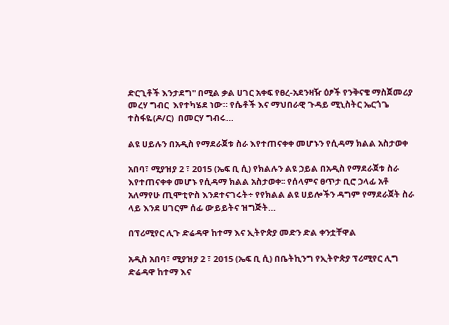ድርጊቶች እንታደግ'' በሚል ቃል ሀገር አቀፍ የፀረ-አደንዛዥ ዕፆች የንቅናቄ ማስጀመሪያ መረሃ ግብር  እየተካሄደ ነው። የሴቶች እና ማህበራዊ ጉዳይ ሚኒስትር ኤርጎጌ ተስፋዬ(ዶ/ር)  በመርሃ ግብሩ…

ልዩ ሀይሉን በአዲስ የማደራጀቱ ስራ እየተጠናቀቀ መሆኑን የሲዳማ ክልል አስታወቀ

አበባ፣ ሚያዝያ 2 ፣ 2015 (ኤፍ ቢ ሲ) የክልሉን ልዩ ኃይል በአዲስ የማደራጀቱ ስራ እየተጠናቀቀ መሆኑ የሲዳማ ክልል አስታወቀ፡፡ የሰላምና ፀጥታ ቢሮ ኃላፊ አቶ አለማየሁ ጢሞቲዮስ እንደተናገሩት÷ የየክልል ልዩ ሀይሎችን ዳግም የማደራጀት ስራ ላይ እንደ ሀገርም ሰፊ ውይይትና ዝግጅት…

በፕሪሚየር ሊጉ ድሬዳዋ ከተማ እና ኢትዮጵያ መድን ድል ቀንቷቸዋል

አዲስ አበባ፣ ሚያዝያ 2 ፣ 2015 (ኤፍ ቢ ሲ) በቤትኪንግ የኢትዮጵያ ፕሪሚየር ሊግ ድሬዳዋ ከተማ እና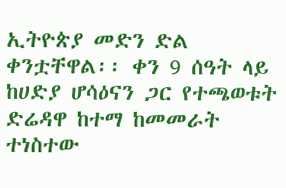ኢትዮጵያ መድን ድል ቀንቷቸዋል፡፡ ቀን 9 ሰዓት ላይ ከሀድያ ሆሳዕናን ጋር የተጫወቱት ድሬዳዋ ከተማ ከመመራት ተነስተው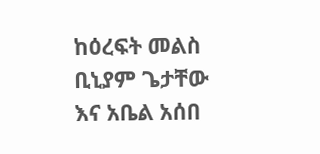ከዕረፍት መልስ ቢኒያም ጌታቸው እና አቤል አሰበ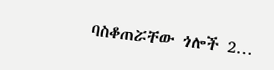ባስቆጠሯቸው ጎሎች 2…